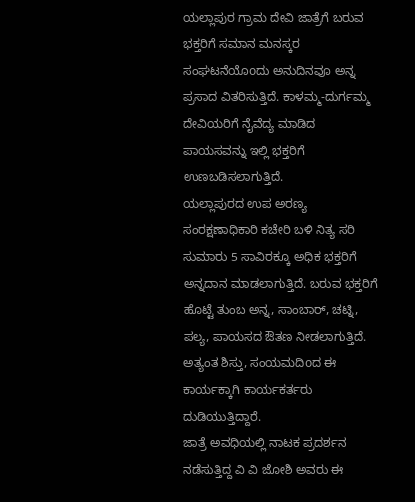ಯಲ್ಲಾಪುರ ಗ್ರಾಮ ದೇವಿ ಜಾತ್ರೆಗೆ ಬರುವ ಭಕ್ತರಿಗೆ ಸಮಾನ ಮನಸ್ಕರ ಸಂಘಟನೆಯೊoದು ಅನುದಿನವೂ ಅನ್ನ ಪ್ರಸಾದ ವಿತರಿಸುತ್ತಿದೆ. ಕಾಳಮ್ಮ-ದುರ್ಗಮ್ಮ ದೇವಿಯರಿಗೆ ನೈವೆದ್ಯ ಮಾಡಿದ ಪಾಯಸವನ್ನು ಇಲ್ಲಿ ಭಕ್ತರಿಗೆ ಉಣಬಡಿಸಲಾಗುತ್ತಿದೆ.
ಯಲ್ಲಾಪುರದ ಉಪ ಅರಣ್ಯ ಸಂರಕ್ಷಣಾಧಿಕಾರಿ ಕಚೇರಿ ಬಳಿ ನಿತ್ಯ ಸರಿ ಸುಮಾರು 5 ಸಾವಿರಕ್ಕೂ ಅಧಿಕ ಭಕ್ತರಿಗೆ ಅನ್ನದಾನ ಮಾಡಲಾಗುತ್ತಿದೆ. ಬರುವ ಭಕ್ತರಿಗೆ ಹೊಟ್ಟೆ ತುಂಬ ಅನ್ನ, ಸಾಂಬಾರ್, ಚಟ್ನಿ, ಪಲ್ಯ, ಪಾಯಸದ ಔತಣ ನೀಡಲಾಗುತ್ತಿದೆ. ಅತ್ಯಂತ ಶಿಸ್ತು, ಸಂಯಮದಿoದ ಈ ಕಾರ್ಯಕ್ಕಾಗಿ ಕಾರ್ಯಕರ್ತರು ದುಡಿಯುತ್ತಿದ್ದಾರೆ.
ಜಾತ್ರೆ ಅವಧಿಯಲ್ಲಿ ನಾಟಕ ಪ್ರದರ್ಶನ ನಡೆಸುತ್ತಿದ್ದ ವಿ ವಿ ಜೋಶಿ ಅವರು ಈ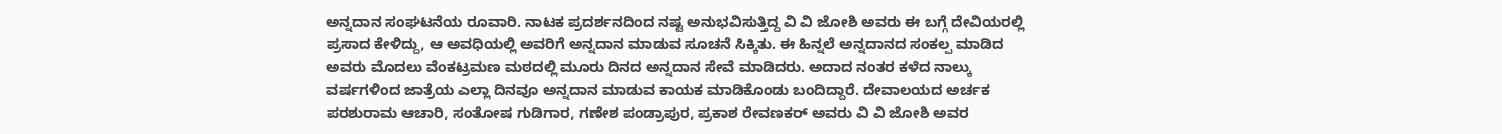ಅನ್ನದಾನ ಸಂಘಟನೆಯ ರೂವಾರಿ. ನಾಟಕ ಪ್ರದರ್ಶನದಿಂದ ನಷ್ಟ ಅನುಭವಿಸುತ್ತಿದ್ದ ವಿ ವಿ ಜೋಶಿ ಅವರು ಈ ಬಗ್ಗೆ ದೇವಿಯರಲ್ಲಿ ಪ್ರಸಾದ ಕೇಳಿದ್ದು, ಆ ಅವಧಿಯಲ್ಲಿ ಅವರಿಗೆ ಅನ್ನದಾನ ಮಾಡುವ ಸೂಚನೆ ಸಿಕ್ಕಿತು. ಈ ಹಿನ್ನಲೆ ಅನ್ನದಾನದ ಸಂಕಲ್ಪ ಮಾಡಿದ ಅವರು ಮೊದಲು ವೆಂಕಟ್ರಮಣ ಮಠದಲ್ಲಿ ಮೂರು ದಿನದ ಅನ್ನದಾನ ಸೇವೆ ಮಾಡಿದರು. ಅದಾದ ನಂತರ ಕಳೆದ ನಾಲ್ಕು ವರ್ಷಗಳಿಂದ ಜಾತ್ರೆಯ ಎಲ್ಲಾ ದಿನವೂ ಅನ್ನದಾನ ಮಾಡುವ ಕಾಯಕ ಮಾಡಿಕೊಂಡು ಬಂದಿದ್ದಾರೆ. ದೇವಾಲಯದ ಅರ್ಚಕ ಪರಶುರಾಮ ಆಚಾರಿ, ಸಂತೋಷ ಗುಡಿಗಾರ, ಗಣೇಶ ಪಂಡ್ರಾಪುರ, ಪ್ರಕಾಶ ರೇವಣಕರ್ ಅವರು ವಿ ವಿ ಜೋಶಿ ಅವರ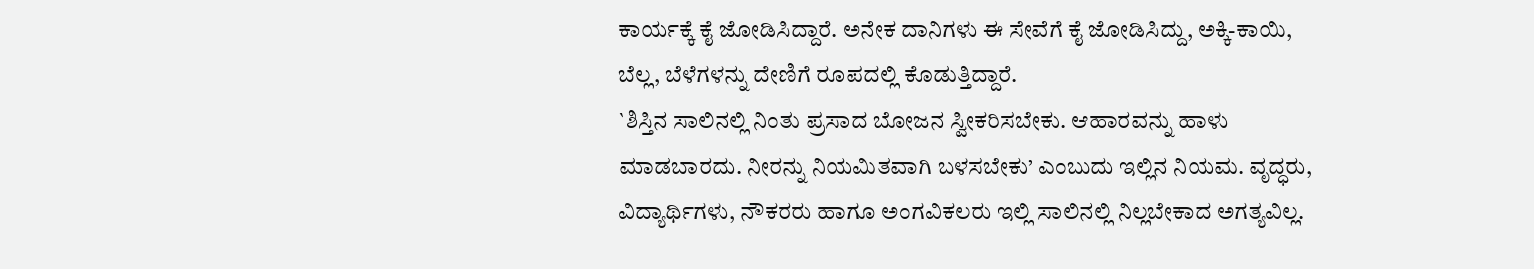ಕಾರ್ಯಕ್ಕೆ ಕೈ ಜೋಡಿಸಿದ್ದಾರೆ. ಅನೇಕ ದಾನಿಗಳು ಈ ಸೇವೆಗೆ ಕೈ ಜೋಡಿಸಿದ್ದು, ಅಕ್ಕಿ-ಕಾಯಿ, ಬೆಲ್ಲ, ಬೆಳೆಗಳನ್ನು ದೇಣಿಗೆ ರೂಪದಲ್ಲಿ ಕೊಡುತ್ತಿದ್ದಾರೆ.
`ಶಿಸ್ತಿನ ಸಾಲಿನಲ್ಲಿ ನಿಂತು ಪ್ರಸಾದ ಬೋಜನ ಸ್ವೀಕರಿಸಬೇಕು. ಆಹಾರವನ್ನು ಹಾಳು ಮಾಡಬಾರದು. ನೀರನ್ನು ನಿಯಮಿತವಾಗಿ ಬಳಸಬೇಕು’ ಎಂಬುದು ಇಲ್ಲಿನ ನಿಯಮ. ವೃದ್ಧರು, ವಿದ್ಯಾರ್ಥಿಗಳು, ನೌಕರರು ಹಾಗೂ ಅಂಗವಿಕಲರು ಇಲ್ಲಿ ಸಾಲಿನಲ್ಲಿ ನಿಲ್ಲಬೇಕಾದ ಅಗತ್ಯವಿಲ್ಲ.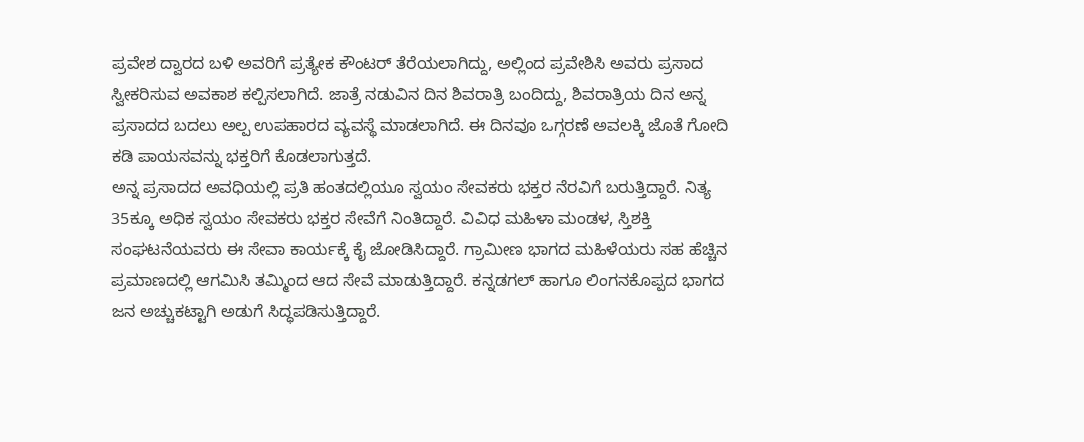ಪ್ರವೇಶ ದ್ವಾರದ ಬಳಿ ಅವರಿಗೆ ಪ್ರತ್ಯೇಕ ಕೌಂಟರ್ ತೆರೆಯಲಾಗಿದ್ದು, ಅಲ್ಲಿಂದ ಪ್ರವೇಶಿಸಿ ಅವರು ಪ್ರಸಾದ ಸ್ವೀಕರಿಸುವ ಅವಕಾಶ ಕಲ್ಪಿಸಲಾಗಿದೆ. ಜಾತ್ರೆ ನಡುವಿನ ದಿನ ಶಿವರಾತ್ರಿ ಬಂದಿದ್ದು, ಶಿವರಾತ್ರಿಯ ದಿನ ಅನ್ನ ಪ್ರಸಾದದ ಬದಲು ಅಲ್ಪ ಉಪಹಾರದ ವ್ಯವಸ್ಥೆ ಮಾಡಲಾಗಿದೆ. ಈ ದಿನವೂ ಒಗ್ಗರಣೆ ಅವಲಕ್ಕಿ ಜೊತೆ ಗೋದಿ ಕಡಿ ಪಾಯಸವನ್ನು ಭಕ್ತರಿಗೆ ಕೊಡಲಾಗುತ್ತದೆ.
ಅನ್ನ ಪ್ರಸಾದದ ಅವಧಿಯಲ್ಲಿ ಪ್ರತಿ ಹಂತದಲ್ಲಿಯೂ ಸ್ವಯಂ ಸೇವಕರು ಭಕ್ತರ ನೆರವಿಗೆ ಬರುತ್ತಿದ್ದಾರೆ. ನಿತ್ಯ 35ಕ್ಕೂ ಅಧಿಕ ಸ್ವಯಂ ಸೇವಕರು ಭಕ್ತರ ಸೇವೆಗೆ ನಿಂತಿದ್ದಾರೆ. ವಿವಿಧ ಮಹಿಳಾ ಮಂಡಳ, ಸ್ತಿಶಕ್ತಿ ಸಂಘಟನೆಯವರು ಈ ಸೇವಾ ಕಾರ್ಯಕ್ಕೆ ಕೈ ಜೋಡಿಸಿದ್ದಾರೆ. ಗ್ರಾಮೀಣ ಭಾಗದ ಮಹಿಳೆಯರು ಸಹ ಹೆಚ್ಚಿನ ಪ್ರಮಾಣದಲ್ಲಿ ಆಗಮಿಸಿ ತಮ್ಮಿಂದ ಆದ ಸೇವೆ ಮಾಡುತ್ತಿದ್ದಾರೆ. ಕನ್ನಡಗಲ್ ಹಾಗೂ ಲಿಂಗನಕೊಪ್ಪದ ಭಾಗದ ಜನ ಅಚ್ಚುಕಟ್ಟಾಗಿ ಅಡುಗೆ ಸಿದ್ಧಪಡಿಸುತ್ತಿದ್ದಾರೆ.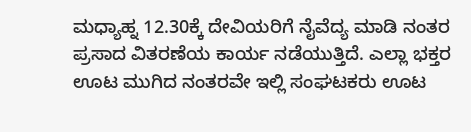ಮಧ್ಯಾಹ್ನ 12.30ಕ್ಕೆ ದೇವಿಯರಿಗೆ ನೈವೆದ್ಯ ಮಾಡಿ ನಂತರ ಪ್ರಸಾದ ವಿತರಣೆಯ ಕಾರ್ಯ ನಡೆಯುತ್ತಿದೆ. ಎಲ್ಲಾ ಭಕ್ತರ ಊಟ ಮುಗಿದ ನಂತರವೇ ಇಲ್ಲಿ ಸಂಘಟಕರು ಊಟ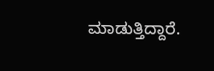ಮಾಡುತ್ತಿದ್ದಾರೆ.